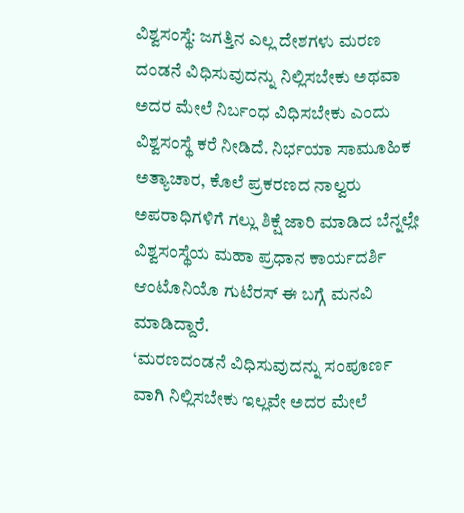ವಿಶ್ವಸಂಸ್ಥೆ: ಜಗತ್ತಿನ ಎಲ್ಲ ದೇಶಗಳು ಮರಣ ದಂಡನೆ ವಿಧಿಸುವುದನ್ನು ನಿಲ್ಲಿಸಬೇಕು ಅಥವಾ ಅದರ ಮೇಲೆ ನಿರ್ಬಂಧ ವಿಧಿಸಬೇಕು ಎಂದು ವಿಶ್ವಸಂಸ್ಥೆ ಕರೆ ನೀಡಿದೆ. ನಿರ್ಭಯಾ ಸಾಮೂಹಿಕ ಅತ್ಯಾಚಾರ, ಕೊಲೆ ಪ್ರಕರಣದ ನಾಲ್ವರು ಅಪರಾಧಿಗಳಿಗೆ ಗಲ್ಲು ಶಿಕ್ಷೆ ಜಾರಿ ಮಾಡಿದ ಬೆನ್ನಲ್ಲೇ ವಿಶ್ವಸಂಸ್ಥೆಯ ಮಹಾ ಪ್ರಧಾನ ಕಾರ್ಯದರ್ಶಿ ಆಂಟೊನಿಯೊ ಗುಟೆರಸ್ ಈ ಬಗ್ಗೆ ಮನವಿ ಮಾಡಿದ್ದಾರೆ.
‘ಮರಣದಂಡನೆ ವಿಧಿಸುವುದನ್ನು ಸಂಪೂರ್ಣ ವಾಗಿ ನಿಲ್ಲಿಸಬೇಕು ಇಲ್ಲವೇ ಅದರ ಮೇಲೆ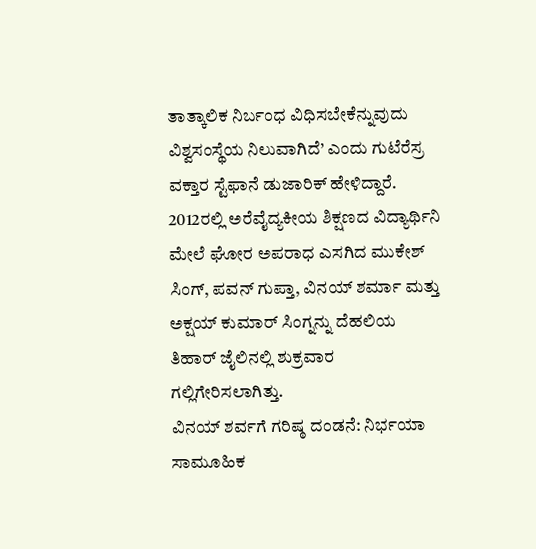ತಾತ್ಕಾಲಿಕ ನಿರ್ಬಂಧ ವಿಧಿಸಬೇಕೆನ್ನುವುದು ವಿಶ್ವಸಂಸ್ಥೆಯ ನಿಲುವಾಗಿದೆ’ ಎಂದು ಗುಟೆರೆಸ್ರ ವಕ್ತಾರ ಸ್ಟೆಫಾನೆ ಡುಜಾರಿಕ್ ಹೇಳಿದ್ದಾರೆ.
2012ರಲ್ಲಿ ಅರೆವೈದ್ಯಕೀಯ ಶಿಕ್ಷಣದ ವಿದ್ಯಾರ್ಥಿನಿ ಮೇಲೆ ಘೋರ ಅಪರಾಧ ಎಸಗಿದ ಮುಕೇಶ್ ಸಿಂಗ್, ಪವನ್ ಗುಪ್ತಾ, ವಿನಯ್ ಶರ್ಮಾ ಮತ್ತು ಅಕ್ಷಯ್ ಕುಮಾರ್ ಸಿಂಗ್ನನ್ನು ದೆಹಲಿಯ ತಿಹಾರ್ ಜೈಲಿನಲ್ಲಿ ಶುಕ್ರವಾರ ಗಲ್ಲಿಗೇರಿಸಲಾಗಿತ್ತು.
ವಿನಯ್ ಶರ್ವಗೆ ಗರಿಷ್ಠ ದಂಡನೆ: ನಿರ್ಭಯಾ ಸಾಮೂಹಿಕ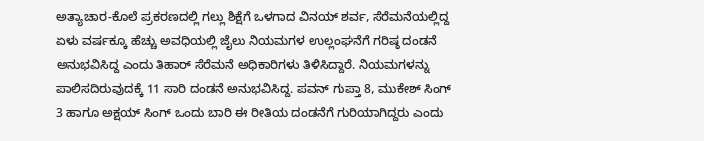ಅತ್ಯಾಚಾರ-ಕೊಲೆ ಪ್ರಕರಣದಲ್ಲಿ ಗಲ್ಲು ಶಿಕ್ಷೆಗೆ ಒಳಗಾದ ವಿನಯ್ ಶರ್ವ, ಸೆರೆಮನೆಯಲ್ಲಿದ್ದ ಏಳು ವರ್ಷಕ್ಕೂ ಹೆಚ್ಚು ಅವಧಿಯಲ್ಲಿ ಜೈಲು ನಿಯಮಗಳ ಉಲ್ಲಂಘನೆಗೆ ಗರಿಷ್ಠ ದಂಡನೆ ಅನುಭವಿಸಿದ್ದ ಎಂದು ತಿಹಾರ್ ಸೆರೆಮನೆ ಅಧಿಕಾರಿಗಳು ತಿಳಿಸಿದ್ದಾರೆ. ನಿಯಮಗಳನ್ನು ಪಾಲಿಸದಿರುವುದಕ್ಕೆ 11 ಸಾರಿ ದಂಡನೆ ಅನುಭವಿಸಿದ್ದ. ಪವನ್ ಗುಪ್ತಾ 8, ಮುಕೇಶ್ ಸಿಂಗ್ 3 ಹಾಗೂ ಅಕ್ಷಯ್ ಸಿಂಗ್ ಒಂದು ಬಾರಿ ಈ ರೀತಿಯ ದಂಡನೆಗೆ ಗುರಿಯಾಗಿದ್ದರು ಎಂದು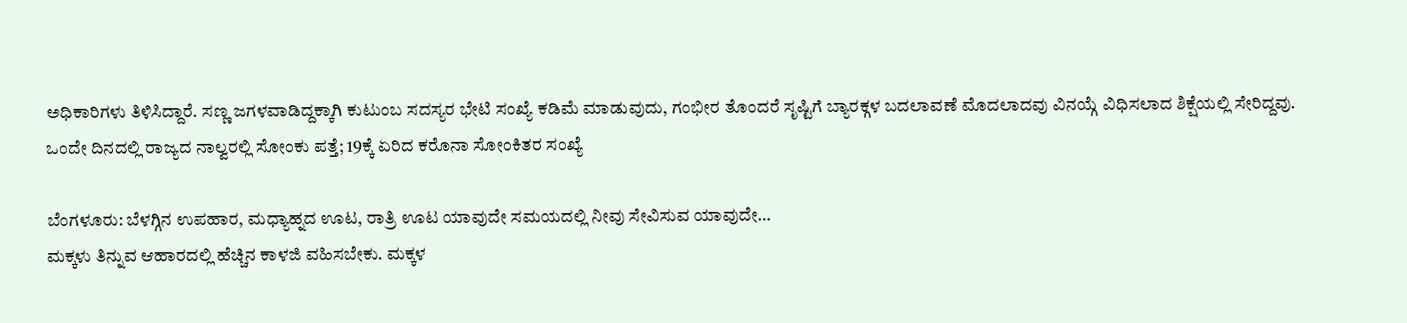ಅಧಿಕಾರಿಗಳು ತಿಳಿಸಿದ್ದಾರೆ. ಸಣ್ಣ ಜಗಳವಾಡಿದ್ದಕ್ಕಾಗಿ ಕುಟುಂಬ ಸದಸ್ಯರ ಭೇಟಿ ಸಂಖ್ಯೆ ಕಡಿಮೆ ಮಾಡುವುದು, ಗಂಭೀರ ತೊಂದರೆ ಸೃಷ್ಟಿಗೆ ಬ್ಯಾರಕ್ಗಳ ಬದಲಾವಣೆ ಮೊದಲಾದವು ವಿನಯ್ಗೆ ವಿಧಿಸಲಾದ ಶಿಕ್ಷೆಯಲ್ಲಿ ಸೇರಿದ್ದವು.
ಒಂದೇ ದಿನದಲ್ಲಿ ರಾಜ್ಯದ ನಾಲ್ವರಲ್ಲಿ ಸೋಂಕು ಪತ್ತೆ; 19ಕ್ಕೆ ಏರಿದ ಕರೊನಾ ಸೋಂಕಿತರ ಸಂಖ್ಯೆ

ಬೆಂಗಳೂರು: ಬೆಳಗ್ಗಿನ ಉಪಹಾರ, ಮಧ್ಯಾಹ್ನದ ಊಟ, ರಾತ್ರಿ ಊಟ ಯಾವುದೇ ಸಮಯದಲ್ಲಿ ನೀವು ಸೇವಿಸುವ ಯಾವುದೇ…
ಮಕ್ಕಳು ತಿನ್ನುವ ಆಹಾರದಲ್ಲಿ ಹೆಚ್ಚಿನ ಕಾಳಜಿ ವಹಿಸಬೇಕು. ಮಕ್ಕಳ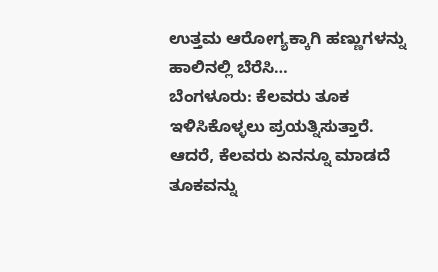ಉತ್ತಮ ಆರೋಗ್ಯಕ್ಕಾಗಿ ಹಣ್ಣುಗಳನ್ನು ಹಾಲಿನಲ್ಲಿ ಬೆರೆಸಿ…
ಬೆಂಗಳೂರು: ಕೆಲವರು ತೂಕ ಇಳಿಸಿಕೊಳ್ಳಲು ಪ್ರಯತ್ನಿಸುತ್ತಾರೆ. ಆದರೆ, ಕೆಲವರು ಏನನ್ನೂ ಮಾಡದೆ ತೂಕವನ್ನು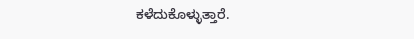ಕಳೆದುಕೊಳ್ಳುತ್ತಾರೆ.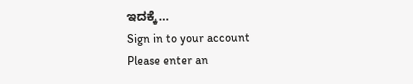ಇದಕ್ಕೆ…
Sign in to your account
Please enter an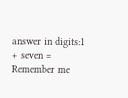answer in digits:1 + seven =
Remember me